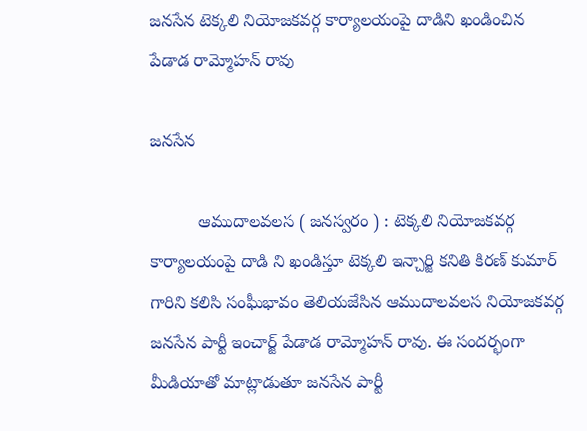జనసేన టెక్కలి నియోజకవర్గ కార్యాలయంపై దాడిని ఖండించిన పేడాడ రామ్మోహన్ రావు

జనసేన

          ఆముదాలవలస ( జనస్వరం ) : టెక్కలి నియోజకవర్గ కార్యాలయంపై దాడి ని ఖండిస్తూ టెక్కలి ఇన్చార్జి కనితి కిరణ్ కుమార్ గారిని కలిసి సంఘీభావం తెలియజేసిన ఆముదాలవలస నియోజకవర్గ జనసేన పార్టీ ఇంచార్జ్ పేడాడ రామ్మోహన్ రావు. ఈ సందర్భంగా మీడియాతో మాట్లాడుతూ జనసేన పార్టీ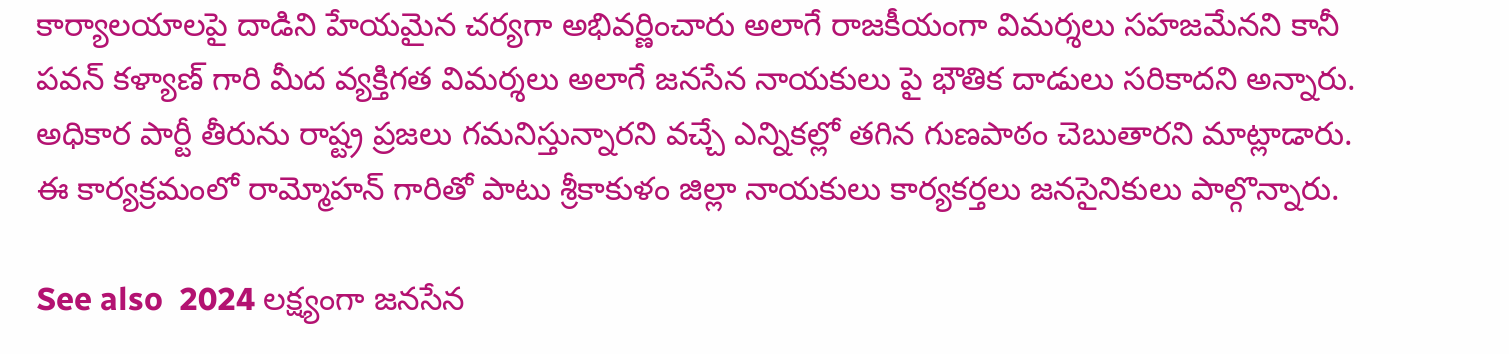కార్యాలయాలపై దాడిని హేయమైన చర్యగా అభివర్ణించారు అలాగే రాజకీయంగా విమర్శలు సహజమేనని కానీ పవన్ కళ్యాణ్ గారి మీద వ్యక్తిగత విమర్శలు అలాగే జనసేన నాయకులు పై భౌతిక దాడులు సరికాదని అన్నారు. అధికార పార్టీ తీరును రాష్ట్ర ప్రజలు గమనిస్తున్నారని వచ్చే ఎన్నికల్లో తగిన గుణపాఠం చెబుతారని మాట్లాడారు. ఈ కార్యక్రమంలో రామ్మోహన్ గారితో పాటు శ్రీకాకుళం జిల్లా నాయకులు కార్యకర్తలు జనసైనికులు పాల్గొన్నారు.

See also  2024 లక్ష్యంగా జనసేన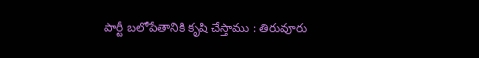పార్టీ బలోపేతానికి కృషి చేస్తాము : తిరువూరు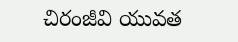చిరంజీవి యువత